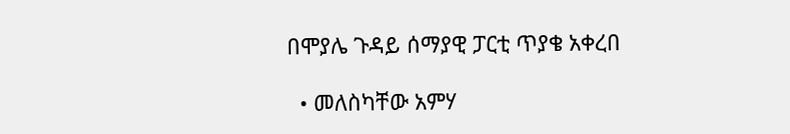በሞያሌ ጉዳይ ሰማያዊ ፓርቲ ጥያቄ አቀረበ

  • መለስካቸው አምሃ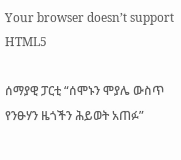Your browser doesn’t support HTML5

ሰማያዊ ፓርቲ “ሰሞኑን ሞያሌ ውስጥ የንፁሃን ዜጎችን ሕይወት አጠፉ”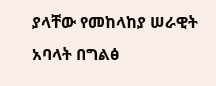ያላቸው የመከላከያ ሠራዊት አባላት በግልፅ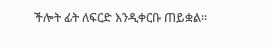ችሎት ፊት ለፍርድ እንዲቀርቡ ጠይቋል።